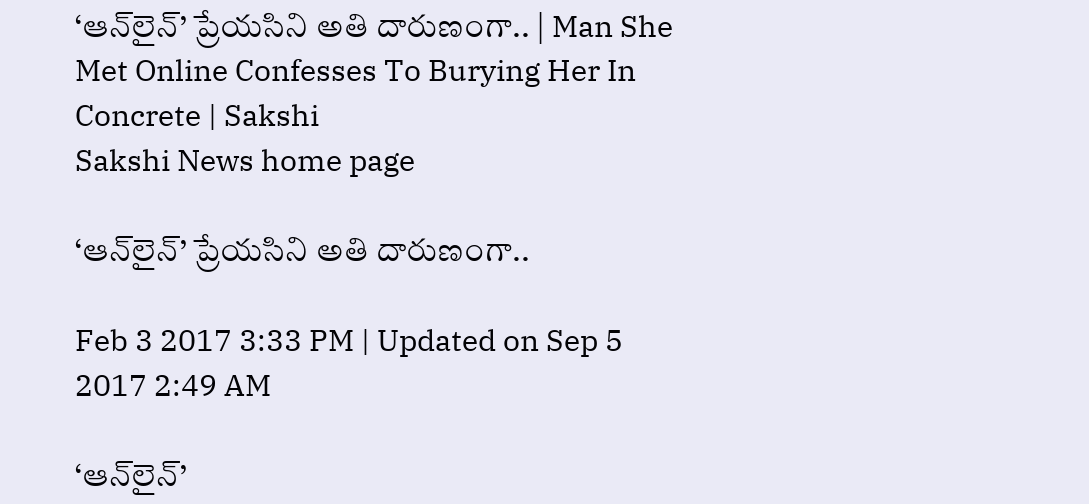‘ఆన్‌లైన్‌’ ప్రేయసిని అతి దారుణంగా.. | Man She Met Online Confesses To Burying Her In Concrete | Sakshi
Sakshi News home page

‘ఆన్‌లైన్‌’ ప్రేయసిని అతి దారుణంగా..

Feb 3 2017 3:33 PM | Updated on Sep 5 2017 2:49 AM

‘ఆన్‌లైన్‌’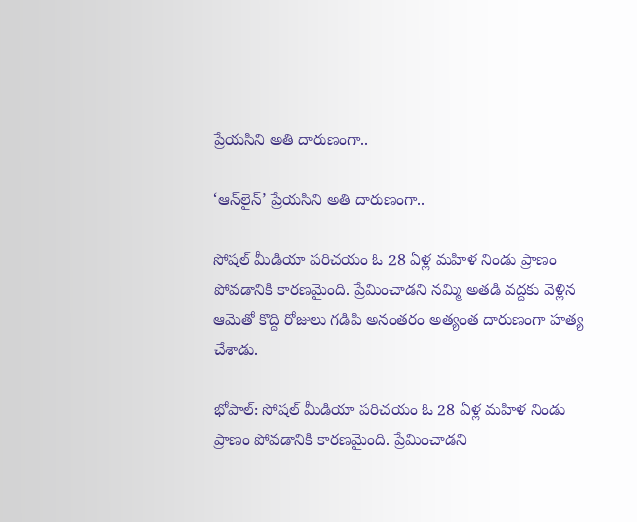ప్రేయసిని అతి దారుణంగా..

‘ఆన్‌లైన్‌’ ప్రేయసిని అతి దారుణంగా..

సోషల్‌ మీడియా పరిచయం ఓ 28 ఏళ్ల మహిళ నిండు ప్రాణం పోవడానికి కారణమైంది. ప్రేమించాడని నమ్మి అతడి వద్దకు వెళ్లిన ఆమెతో కొద్ది రోజులు గడిపి అనంతరం అత్యంత దారుణంగా హత్య చేశాడు.

భోపాల్‌: సోషల్‌ మీడియా పరిచయం ఓ 28 ఏళ్ల మహిళ నిండు ప్రాణం పోవడానికి కారణమైంది. ప్రేమించాడని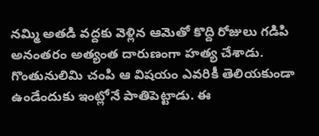నమ్మి అతడి వద్దకు వెళ్లిన ఆమెతో కొద్ది రోజులు గడిపి అనంతరం అత్యంత దారుణంగా హత్య చేశాడు. గొంతునులిమి చంపి ఆ విషయం ఎవరికీ తెలియకుండా ఉండేందుకు ఇంట్లోనే పాతిపెట్టాడు. ఈ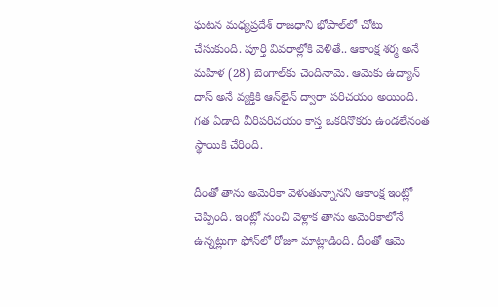ఘటన మధ్యప్రదేశ్‌ రాజధాని భోపాల్‌లో చోటు చేసుకుంది. పూర్తి వివరాల్లోకి వెళితే.. ఆకాంక్ష శర్మ అనే మహిళ (28) బెంగాల్‌కు చెందినామె. ఆమెకు ఉద్యాన్‌ దాస్‌ అనే వ్యక్తికి ఆన్‌లైన్‌ ద్వారా పరిచయం అయింది. గత ఏడాది వీరిపరిచయం కాస్త ఒకరినొకరు ఉండలేనంత స్థాయికి చేరింది.

దీంతో తాను అమెరికా వెళుతున్నానని ఆకాంక్ష ఇంట్లో చెప్పింది. ఇంట్లో నుంచి వెళ్లాక తాను అమెరికాలోనే ఉన్నట్లుగా ఫోన్‌లో రోజూ మాట్లాడింది. దీంతో ఆమె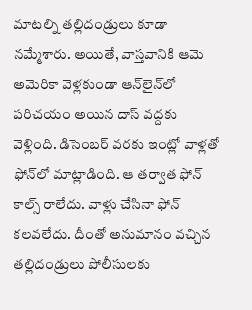మాటల్ని తల్లిదండ్రులు కూడా నమ్మేశారు. అయితే, వాస్తవానికి ఆమె అమెరికా వెళ్లకుండా ఆన్‌లైన్‌లో పరిచయం అయిన దాస్‌ వద్దకు వెళ్లింది. డిసెంబర్‌ వరకు ఇంట్లో వాళ్లతో ఫోన్‌లో మాట్లాడింది. ఆ తర్వాత ఫోన్‌ కాల్స్‌ రాలేదు. వాళ్లు చేసినా ఫోన్‌ కలవలేదు. దీంతో అనుమానం వచ్చిన తల్లిదండ్రులు పోలీసులకు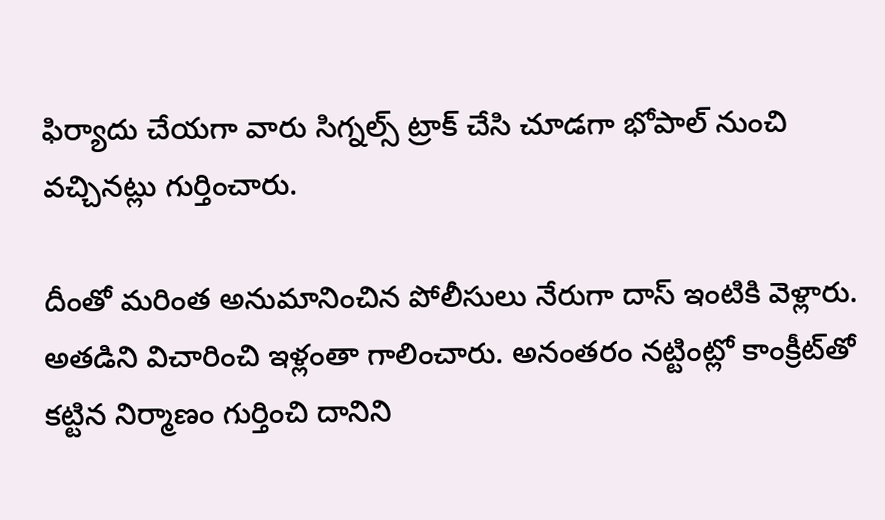ఫిర్యాదు చేయగా వారు సిగ్నల్స్‌ ట్రాక్‌ చేసి చూడగా భోపాల్‌ నుంచి వచ్చినట్లు గుర్తించారు.

దీంతో మరింత అనుమానించిన పోలీసులు నేరుగా దాస్‌ ఇంటికి వెళ్లారు. అతడిని విచారించి ఇళ్లంతా గాలించారు. అనంతరం నట్టింట్లో కాంక్రీట్‌తో కట్టిన నిర్మాణం గుర్తించి దానిని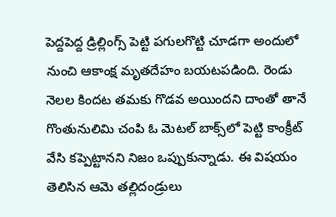పెద్దపెద్ద డ్రిల్లింగ్స్‌ పెట్టి పగులగొట్టి చూడగా అందులో నుంచి ఆకాంక్ష మృతదేహం బయటపడింది. రెండు నెలల కిందట తమకు గొడవ అయిందని దాంతో తానే గొంతునులిమి చంపి ఓ మెటల్‌ బాక్స్‌లో పెట్టి కాంక్రీట్‌ వేసి కప్పెట్టానని నిజం ఒప్పుకున్నాడు. ఈ విషయం తెలిసిన ఆమె తల్లిదండ్రులు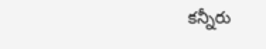కన్నీరు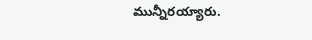మున్నీరయ్యారు.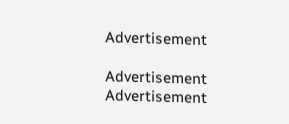Advertisement

Advertisement
Advertisement